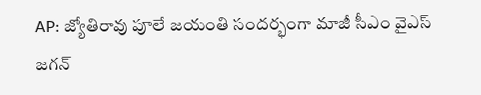AP: జ్యోతిరావు పూలే జయంతి సందర్భంగా మాజీ సీఎం వైఎస్ జగన్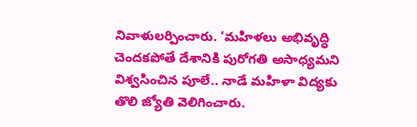నివాళులర్పించారు. ‘మహిళలు అభివృద్ధి చెందకపోతే దేశానికి పురోగతి అసాధ్యమని విశ్వసించిన పూలే.. నాడే మహిళా విద్యకు తొలి జ్యోతి వెలిగించారు.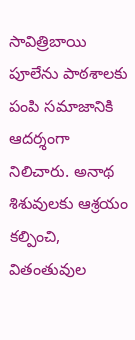సావిత్రిబాయి పూలేను పాఠశాలకు పంపి సమాజానికి ఆదర్శంగా నిలిచారు. అనాథ శిశువులకు ఆశ్రయం కల్పించి, వితంతువుల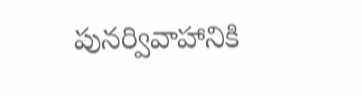పునర్వివాహానికి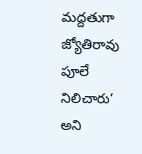మద్దతుగా జ్యోతిరావు పూలే నిలిచారు’ అని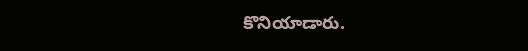కొనియాడారు.